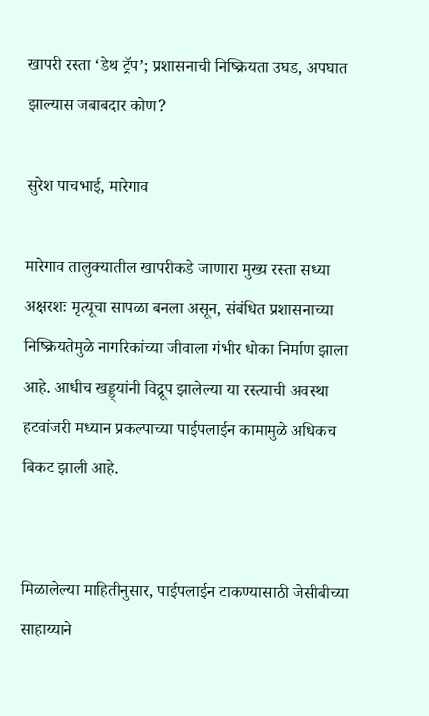खापरी रस्ता ‘डेथ ट्रॅप’; प्रशासनाची निष्क्रियता उघड, अपघात झाल्यास जबाबदार कोण?

सुरेश पाचभाई, मारेगाव

मारेगाव तालुक्यातील खापरीकडे जाणारा मुख्य रस्ता सध्या अक्षरशः मृत्यूचा सापळा बनला असून, संबंधित प्रशासनाच्या निष्क्रियतेमुळे नागरिकांच्या जीवाला गंभीर धोका निर्माण झाला आहे. आधीच खड्ड्यांनी विद्रूप झालेल्या या रस्त्याची अवस्था हटवांजरी मध्यान प्रकल्पाच्या पाईपलाईन कामामुळे अधिकच बिकट झाली आहे.


मिळालेल्या माहितीनुसार, पाईपलाईन टाकण्यासाठी जेसीबीच्या साहाय्याने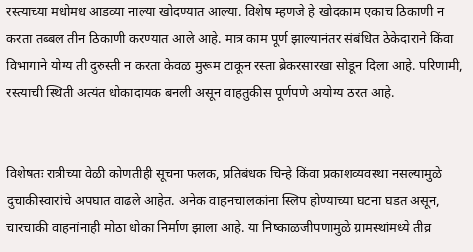रस्त्याच्या मधोमध आडव्या नाल्या खोदण्यात आल्या. विशेष म्हणजे हे खोदकाम एकाच ठिकाणी न करता तब्बल तीन ठिकाणी करण्यात आले आहे. मात्र काम पूर्ण झाल्यानंतर संबंधित ठेकेदाराने किंवा विभागाने योग्य ती दुरुस्ती न करता केवळ मुरूम टाकून रस्ता ब्रेकरसारखा सोडून दिला आहे. परिणामी, रस्त्याची स्थिती अत्यंत धोकादायक बनली असून वाहतुकीस पूर्णपणे अयोग्य ठरत आहे.


विशेषतः रात्रीच्या वेळी कोणतीही सूचना फलक, प्रतिबंधक चिन्हे किंवा प्रकाशव्यवस्था नसल्यामुळे दुचाकीस्वारांचे अपघात वाढले आहेत. अनेक वाहनचालकांना स्लिप होण्याच्या घटना घडत असून, चारचाकी वाहनांनाही मोठा धोका निर्माण झाला आहे. या निष्काळजीपणामुळे ग्रामस्थांमध्ये तीव्र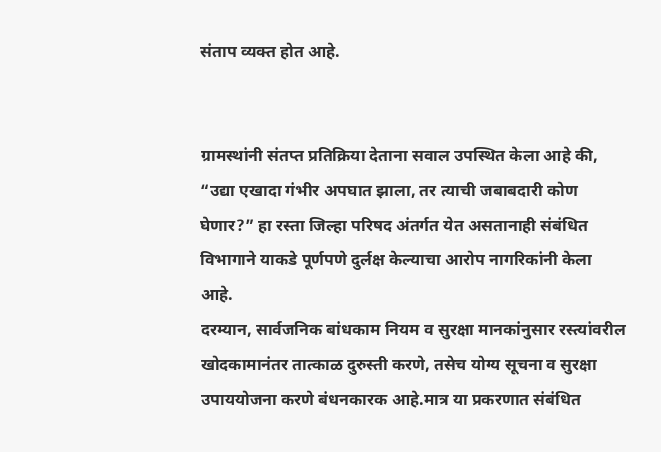संताप व्यक्त होत आहे.


ग्रामस्थांनी संतप्त प्रतिक्रिया देताना सवाल उपस्थित केला आहे की, “उद्या एखादा गंभीर अपघात झाला, तर त्याची जबाबदारी कोण घेणार?” हा रस्ता जिल्हा परिषद अंतर्गत येत असतानाही संबंधित विभागाने याकडे पूर्णपणे दुर्लक्ष केल्याचा आरोप नागरिकांनी केला आहे.
दरम्यान, सार्वजनिक बांधकाम नियम व सुरक्षा मानकांनुसार रस्त्यांवरील खोदकामानंतर तात्काळ दुरुस्ती करणे, तसेच योग्य सूचना व सुरक्षा उपाययोजना करणे बंधनकारक आहे.मात्र या प्रकरणात संबंधित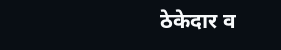ठेकेदार व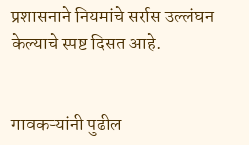प्रशासनाने नियमांचे सर्रास उल्लंघन केल्याचे स्पष्ट दिसत आहे.


गावकऱ्यांनी पुढील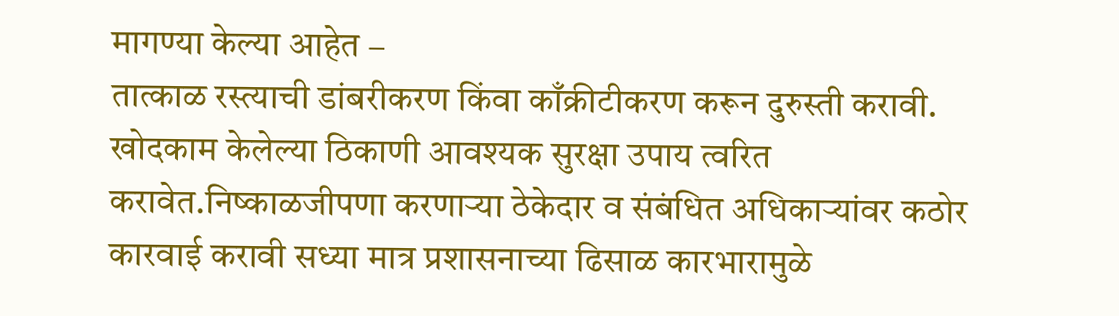मागण्या केल्या आहेत –
तात्काळ रस्त्याची डांबरीकरण किंवा काँक्रीटीकरण करून दुरुस्ती करावी. खोदकाम केलेल्या ठिकाणी आवश्यक सुरक्षा उपाय त्वरित करावेत.निष्काळजीपणा करणाऱ्या ठेकेदार व संबंधित अधिकाऱ्यांवर कठोर कारवाई करावी सध्या मात्र प्रशासनाच्या ढिसाळ कारभारामुळे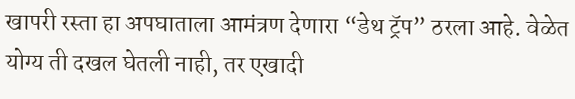खापरी रस्ता हा अपघाताला आमंत्रण देणारा “डेथ ट्रॅप” ठरला आहे. वेळेत योग्य ती दखल घेतली नाही, तर एखादी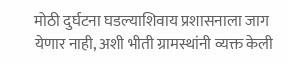मोठी दुर्घटना घडल्याशिवाय प्रशासनाला जाग येणार नाही, अशी भीती ग्रामस्थांनी व्यक्त केली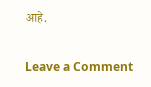आहे.

Leave a Comment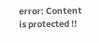error: Content is protected !!